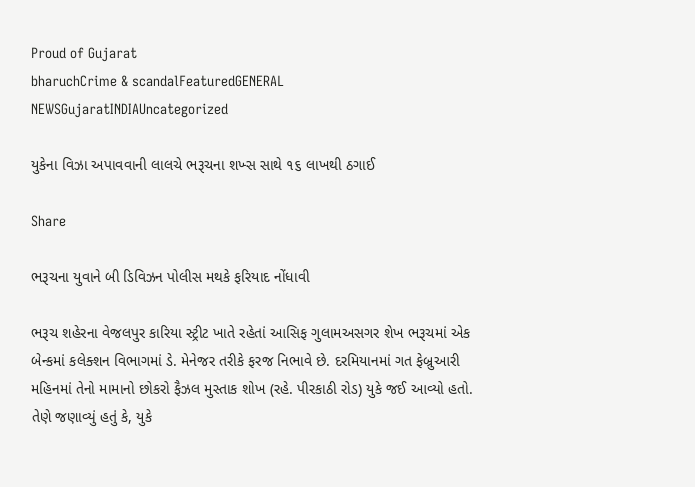Proud of Gujarat
bharuchCrime & scandalFeaturedGENERAL NEWSGujaratINDIAUncategorized

યુકેના વિઝા અપાવવાની લાલચે ભરૂચના શખ્સ સાથે ૧૬ લાખથી ઠગાઈ

Share

ભરૂચના યુવાને બી ડિવિઝન પોલીસ મથકે ફરિયાદ નોંધાવી

ભરૂચ શહેરના વેજલપુર કારિયા સ્ટ્રીટ ખાતે રહેતાં આસિફ ગુલામઅસગર શેખ ભરૂચમાં એક બેન્કમાં કલેક્શન વિભાગમાં ડે. મેનેજર તરીકે ફરજ નિભાવે છે. દરમિયાનમાં ગત ફેબ્રુઆરી મહિનમાં તેનો મામાનો છોકરો ફૈઝલ મુસ્તાક શોખ (રહે. પીરકાઠી રોડ) યુકે જઈ આવ્યો હતો. તેણે જણાવ્યું હતું કે, યુકે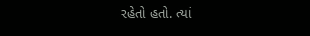રહેતો હતો. ત્યાં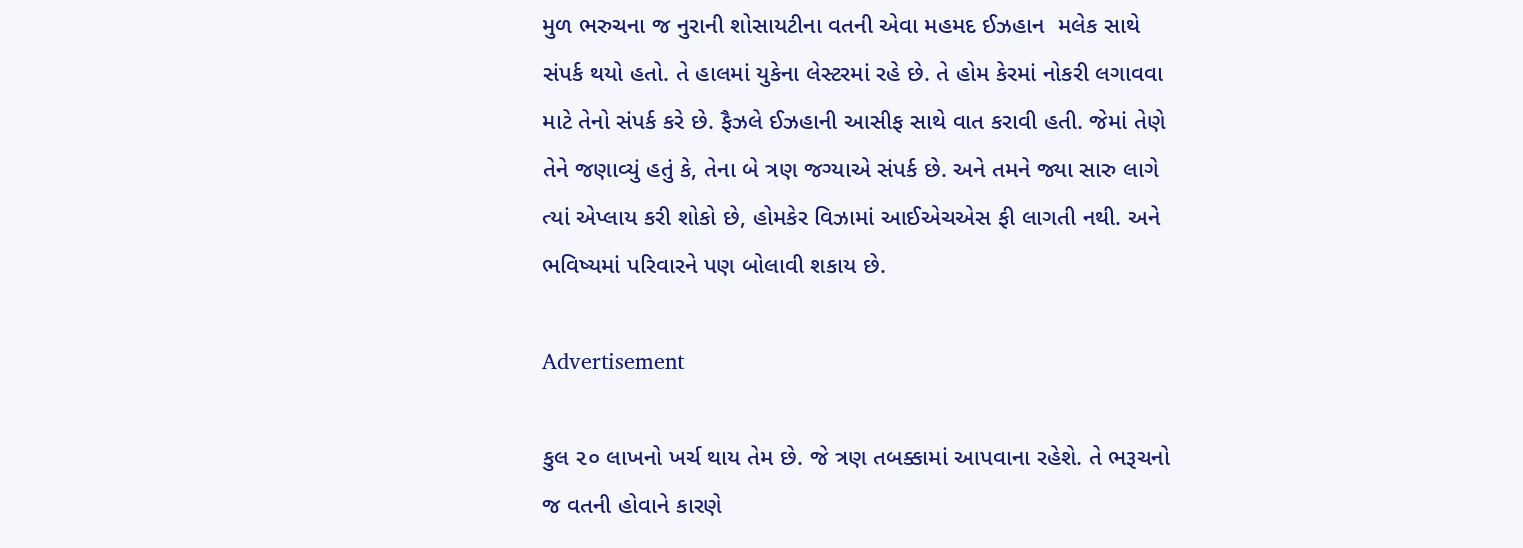મુળ ભરુચના જ નુરાની શોસાયટીના વતની એવા મહમદ ઈઝહાન  મલેક સાથે સંપર્ક થયો હતો. તે હાલમાં યુકેના લેસ્ટરમાં રહે છે. તે હોમ કેરમાં નોકરી લગાવવા માટે તેનો સંપર્ક કરે છે. ફૈઝલે ઈઝહાની આસીફ સાથે વાત કરાવી હતી. જેમાં તેણે તેને જણાવ્યું હતું કે, તેના બે ત્રણ જગ્યાએ સંપર્ક છે. અને તમને જ્યા સારુ લાગે ત્યાં એપ્લાય કરી શોકો છે, હોમકેર વિઝામાં આઈએચએસ ફી લાગતી નથી. અને ભવિષ્યમાં પરિવારને પણ બોલાવી શકાય છે.

Advertisement

કુલ ૨૦ લાખનો ખર્ચ થાય તેમ છે. જે ત્રણ તબક્કામાં આપવાના રહેશે. તે ભરૂચનો જ વતની હોવાને કારણે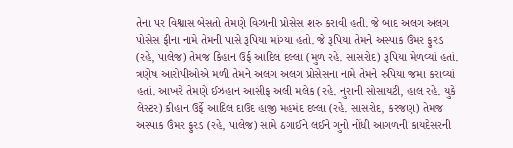તેના પર વિશ્વાસ બેસતો તેમણે વિઝાની પ્રોસેસ શરુ કરાવી હતી. જે બાદ અલગ અલગ પોસેસ ફીના નામે તેમની પાસે રૂપિયા માંગ્યા હતો. જે રૂપિયા તેમને અસ્પાક ઉંમર ફુરડ (રહે, પાલેજ) તેમજ કિહાન ઉર્ફ આદિલ દલ્લા (મુળ રહે. સાસરોદ) રૂપિયા મેળવ્યાં હતાં. ત્રણેષ આરોપીઓએ મળી તેમને અલગ અલગ પ્રોસેસના નામે તેમને રુપિયા જમા કરાવ્યાં હતાં. આખરે તેમણે ઈઝહાન આસીફ અલી મલેક (રહે. નુરાની સોસાયટી, હાલ રહે. યુકે લેસ્ટર) કીહાન ઉર્ફે આદિલ દાઉદ હાજી મહમંદ દલ્લા (રહે. સાસરોદ, કરજણ) તેમજ અસ્પાક ઉંમર ફુરડ (રહે, પાલેજ) સામે ઠગાઈને લઈને ગુનો નોંધી આગળની કાયદેસરની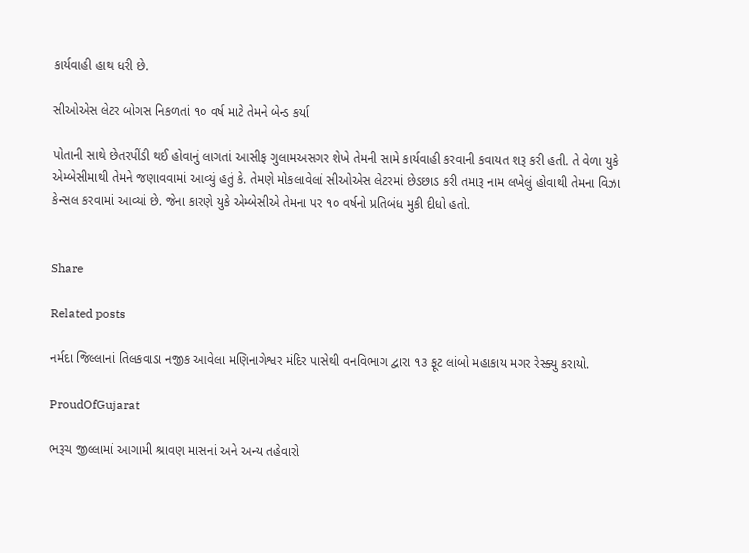કાર્યવાહી હાથ ધરી છે.

સીઓએસ લેટર બોગસ નિકળતાં ૧૦ વર્ષ માટે તેમને બેન્ડ કર્યા

પોતાની સાથે છેતરપીંડી થઈ હોવાનું લાગતાં આસીફ ગુલામઅસગર શેખે તેમની સામે કાર્યવાહી કરવાની કવાયત શરૂ કરી હતી. તે વેળા યુકે એમ્બેસીમાથી તેમને જણાવવામાં આવ્યું હતું કે. તેમણે મોકલાવેલાં સીઓએસ લેટરમાં છેડછાડ કરી તમારૂ નામ લખેલું હોવાથી તેમના વિઝા કેન્સલ કરવામાં આવ્યાં છે. જેના કારણે યુકે એમ્બેસીએ તેમના પર ૧૦ વર્ષનો પ્રતિબંધ મુકી દીધો હતો.


Share

Related posts

નર્મદા જિલ્લાનાં તિલકવાડા નજીક આવેલા મણિનાગેશ્વર મંદિર પાસેથી વનવિભાગ દ્વારા ૧૩ ફૂટ લાંબો મહાકાય મગર રેસ્ક્યુ કરાયો.

ProudOfGujarat

ભરૂચ જીલ્લામાં આગામી શ્રાવણ માસનાં અને અન્ય તહેવારો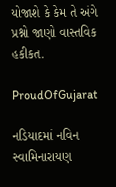યોજાશે કે કેમ તે અંગે પ્રશ્નો જાણો વાસ્તવિક હકીકત.

ProudOfGujarat

નડિયાદમાં નવિન સ્વામિનારાયણ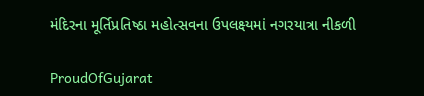મંદિરના મૂર્તિપ્રતિષ્ઠા મહોત્સવના ઉપલક્ષ્યમાં નગરયાત્રા નીકળી

ProudOfGujarat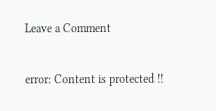Leave a Comment

error: Content is protected !!